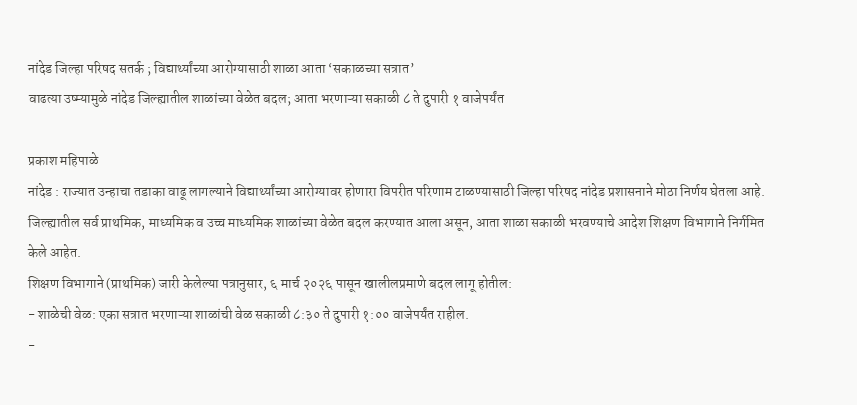नांदेड जिल्हा परिषद सतर्क ; विद्यार्थ्यांच्या आरोग्यासाठी शाळा आता ‘सकाळच्या सत्रात’
वाढत्या उष्म्यामुळे नांदेड जिल्ह्यातील शाळांच्या वेळेत बदल; आता भरणाऱ्या सकाळी ८ ते दुपारी १ वाजेपर्यंत

प्रकाश महिपाळे
नांदेड : राज्यात उन्हाचा तडाका वाढू लागल्याने विद्यार्थ्यांच्या आरोग्यावर होणारा विपरीत परिणाम टाळण्यासाठी जिल्हा परिषद नांदेड प्रशासनाने मोठा निर्णय घेतला आहे. जिल्ह्यातील सर्व प्राथमिक, माध्यमिक व उच्च माध्यमिक शाळांच्या वेळेत बदल करण्यात आला असून, आता शाळा सकाळी भरवण्याचे आदेश शिक्षण विभागाने निर्गमित केले आहेत.
शिक्षण विभागाने (प्राथमिक) जारी केलेल्या पत्रानुसार, ६ मार्च २०२६ पासून खालीलप्रमाणे बदल लागू होतील:
- शाळेची वेळ: एका सत्रात भरणाऱ्या शाळांची वेळ सकाळी ८:३० ते दुपारी १:०० वाजेपर्यंत राहील.
-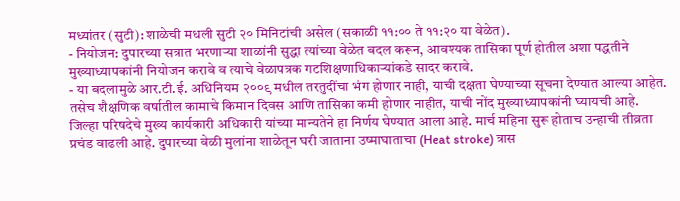मध्यांतर (सुटी): शाळेची मधली सुटी २० मिनिटांची असेल (सकाळी ११:०० ते ११:२० या वेळेत).
- नियोजन: दुपारच्या सत्रात भरणाऱ्या शाळांनी सुद्धा त्यांच्या वेळेत बदल करून, आवश्यक तासिका पूर्ण होतील अशा पद्धतीने मुख्याध्यापकांनी नियोजन करावे व त्याचे वेळापत्रक गटशिक्षणाधिकाऱ्यांकडे सादर करावे.
- या बदलामुळे आर.टी.ई. अधिनियम २००९ मधील तरतुदींचा भंग होणार नाही, याची दक्षता घेण्याच्या सूचना देण्यात आल्या आहेत. तसेच शैक्षणिक वर्षातील कामाचे किमान दिवस आणि तासिका कमी होणार नाहीत, याची नोंद मुख्याध्यापकांनी घ्यायची आहे.
जिल्हा परिषदेचे मुख्य कार्यकारी अधिकारी यांच्या मान्यतेने हा निर्णय घेण्यात आला आहे. मार्च महिना सुरू होताच उन्हाची तीव्रता प्रचंड वाढली आहे. दुपारच्या वेळी मुलांना शाळेतून घरी जाताना उष्माघाताचा (Heat stroke) त्रास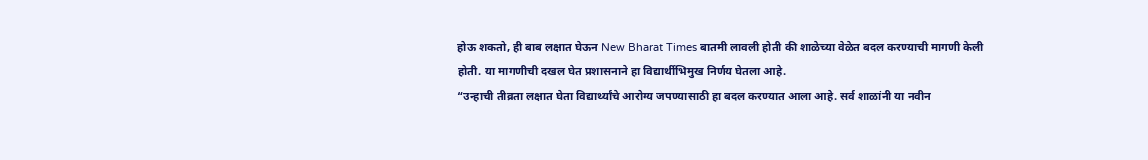होऊ शकतो, ही बाब लक्षात घेऊन New Bharat Times बातमी लावली होती की शाळेच्या वेळेत बदल करण्याची मागणी केली होती. या मागणीची दखल घेत प्रशासनाने हा विद्यार्थीभिमुख निर्णय घेतला आहे.
“उन्हाची तीव्रता लक्षात घेता विद्यार्थ्यांचे आरोग्य जपण्यासाठी हा बदल करण्यात आला आहे. सर्व शाळांनी या नवीन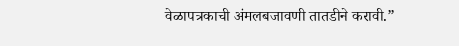वेळापत्रकाची अंमलबजावणी तातडीने करावी.”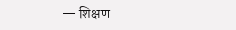— शिक्षण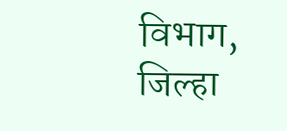विभाग, जिल्हा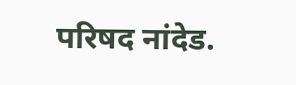परिषद नांदेड.